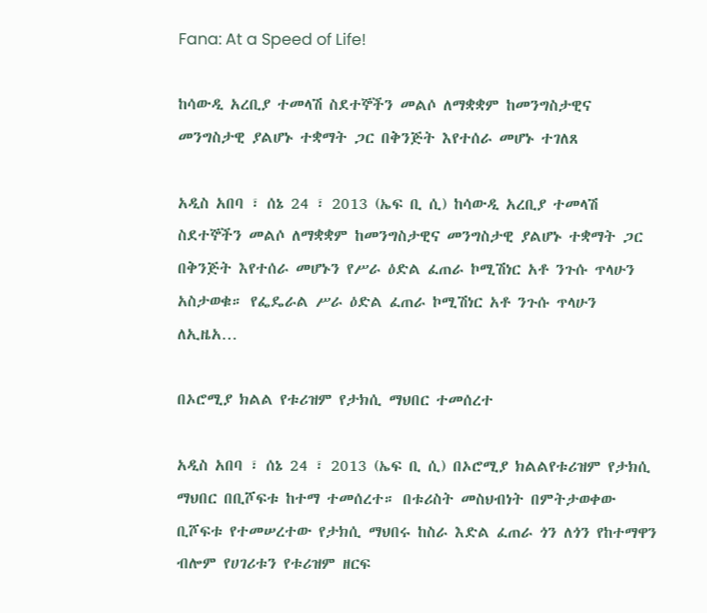Fana: At a Speed of Life!

ከሳውዲ አረቢያ ተመላሽ ስደተኞችን መልሶ ለማቋቋም ከመንግስታዊና መንግስታዊ ያልሆኑ ተቋማት ጋር በቅንጅት እየተሰራ መሆኑ ተገለጸ

አዲስ አበባ ፣ ሰኔ 24 ፣ 2013 (ኤፍ ቢ ሲ) ከሳውዲ አረቢያ ተመላሽ ስደተኞችን መልሶ ለማቋቋም ከመንግስታዊና መንግስታዊ ያልሆኑ ተቋማት ጋር በቅንጅት እየተሰራ መሆኑን የሥራ ዕድል ፈጠራ ኮሚሽነር አቶ ንጉሱ ጥላሁን አስታወቁ። የፌዴራል ሥራ ዕድል ፈጠራ ኮሚሽነር አቶ ንጉሱ ጥላሁን ለኢዜአ…

በኦሮሚያ ክልል የቱሪዝም የታክሲ ማህበር ተመሰረተ

አዲስ አበባ ፣ ሰኔ 24 ፣ 2013 (ኤፍ ቢ ሲ) በኦሮሚያ ክልልየቱሪዝም የታክሲ ማህበር በቢሾፍቱ ከተማ ተመሰረተ። በቱሪስት መስህብነት በምትታወቀው ቢሾፍቱ የተመሠረተው የታክሲ ማህበሩ ከስራ እድል ፈጠራ ጎን ለጎን የከተማዋን ብሎም የሀገሪቱን የቱሪዝም ዘርፍ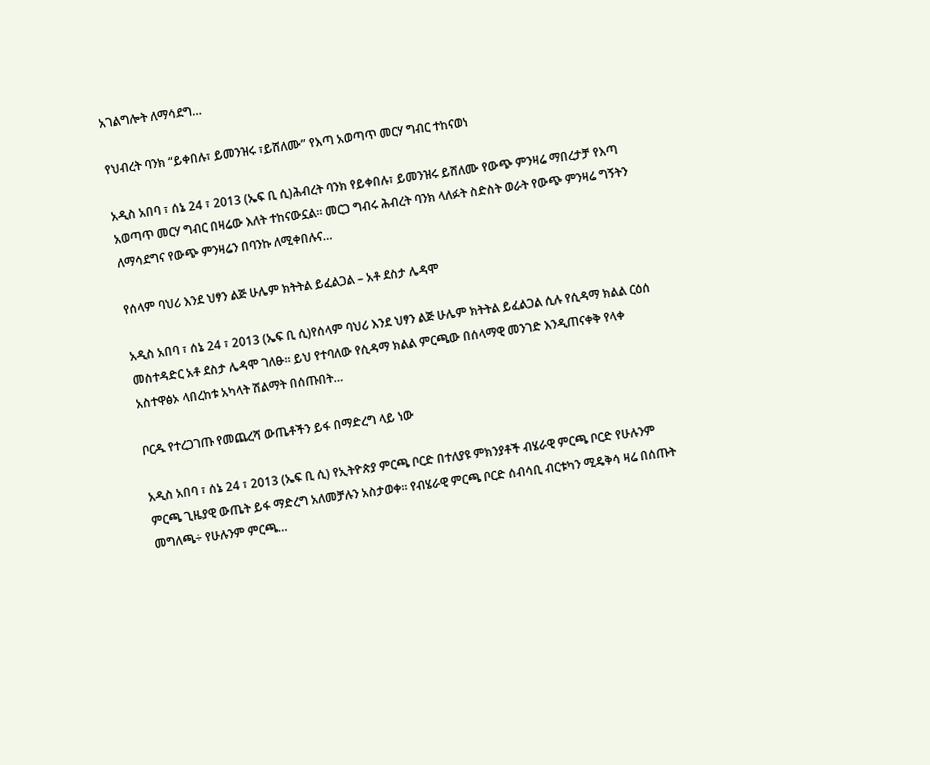አገልግሎት ለማሳደግ…

የህብረት ባንክ “ይቀበሉ፣ ይመንዝሩ ፣ይሸለሙ” የእጣ አወጣጥ መርሃ ግብር ተከናወነ

አዲስ አበባ ፣ ሰኔ 24 ፣ 2013 (ኤፍ ቢ ሲ)ሕብረት ባንክ የይቀበሉ፣ ይመንዝሩ ይሸለሙ የውጭ ምንዛሬ ማበረታቻ የእጣ አወጣጥ መርሃ ግብር በዛሬው እለት ተከናውኗል። መርጋ ግብሩ ሕብረት ባንክ ላለፉት ስድስት ወራት የውጭ ምንዛሬ ግኝትን ለማሳደግና የውጭ ምንዛሬን በባንኩ ለሚቀበሉና…

የሰላም ባህሪ እንደ ህፃን ልጅ ሁሌም ክትትል ይፈልጋል – አቶ ደስታ ሌዳሞ

አዲስ አበባ ፣ ሰኔ 24 ፣ 2013 (ኤፍ ቢ ሲ)የሰላም ባህሪ እንደ ህፃን ልጅ ሁሌም ክትትል ይፈልጋል ሲሉ የሲዳማ ክልል ርዕሰ መስተዳድር አቶ ደስታ ሌዳሞ ገለፁ፡፡ ይህ የተባለው የሲዳማ ክልል ምርጫው በሰላማዊ መንገድ እንዲጠናቀቅ የላቀ አስተዋፅኦ ላበረከቱ አካላት ሽልማት በሰጡበት…

ቦርዱ የተረጋገጡ የመጨረሻ ውጤቶችን ይፋ በማድረግ ላይ ነው

አዲስ አበባ ፣ ሰኔ 24 ፣ 2013 (ኤፍ ቢ ሲ) የኢትዮጵያ ምርጫ ቦርድ በተለያዩ ምክንያቶች ብሄራዊ ምርጫ ቦርድ የሁሉንም ምርጫ ጊዜያዊ ውጤት ይፋ ማድረግ አለመቻሉን አስታወቀ። የብሄራዊ ምርጫ ቦርድ ሰብሳቢ ብርቱካን ሚዴቅሳ ዛሬ በሰጡት መግለጫ÷ የሁሉንም ምርጫ…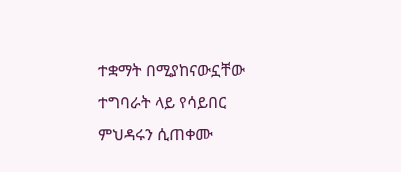ተቋማት በሚያከናውኗቸው ተግባራት ላይ የሳይበር ምህዳሩን ሲጠቀሙ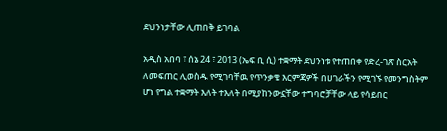ደህንነታቸው ሊጠበቅ ይገባል

አዲስ አበባ ፣ ሰኔ 24 ፣ 2013 (ኤፍ ቢ ሲ) ተቋማት ደህንነቱ የተጠበቀ የድረ-ገጽ ስርአት ለመፍጠር ሊወስዱ የሚገባቸዉ የጥንቃቄ እርምጃዎች በሀገራችን የሚገኙ የመንግስትም ሆነ የግል ተቋማት እለት ተእለት በሚያከንውኗቸው ተግባሮቻቸው ላይ የሳይበር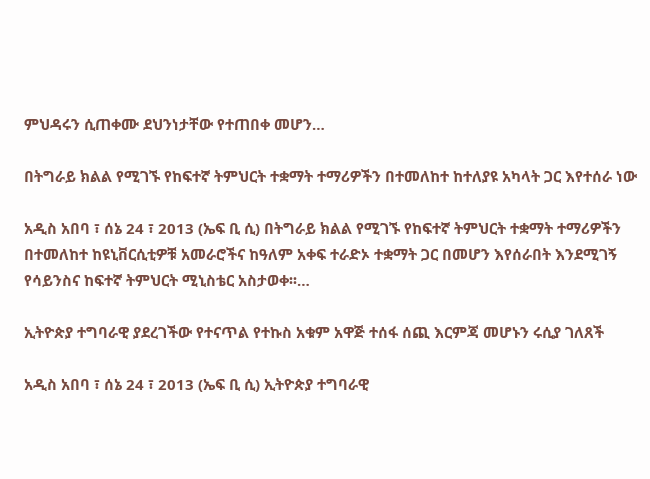ምህዳሩን ሲጠቀሙ ደህንነታቸው የተጠበቀ መሆን…

በትግራይ ክልል የሚገኙ የከፍተኛ ትምህርት ተቋማት ተማሪዎችን በተመለከተ ከተለያዩ አካላት ጋር እየተሰራ ነው

አዲስ አበባ ፣ ሰኔ 24 ፣ 2013 (ኤፍ ቢ ሲ) በትግራይ ክልል የሚገኙ የከፍተኛ ትምህርት ተቋማት ተማሪዎችን በተመለከተ ከዩኒቨርሲቲዎቹ አመራሮችና ከዓለም አቀፍ ተራድኦ ተቋማት ጋር በመሆን እየሰራበት እንደሚገኝ የሳይንስና ከፍተኛ ትምህርት ሚኒስቴር አስታወቀ፡፡…

ኢትዮጵያ ተግባራዊ ያደረገችው የተናጥል የተኩስ አቁም አዋጅ ተሰፋ ሰጪ እርምጃ መሆኑን ሩሲያ ገለጸች

አዲስ አበባ ፣ ሰኔ 24 ፣ 2013 (ኤፍ ቢ ሲ) ኢትዮጵያ ተግባራዊ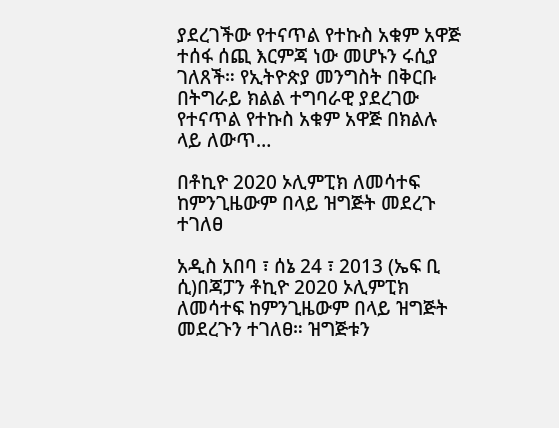ያደረገችው የተናጥል የተኩስ አቁም አዋጅ ተሰፋ ሰጪ እርምጃ ነው መሆኑን ሩሲያ ገለጸች። የኢትዮጵያ መንግስት በቅርቡ በትግራይ ክልል ተግባራዊ ያደረገው የተናጥል የተኩስ አቁም አዋጅ በክልሉ ላይ ለውጥ…

በቶኪዮ 2020 ኦሊምፒክ ለመሳተፍ ከምንጊዜውም በላይ ዝግጅት መደረጉ ተገለፀ

አዲስ አበባ ፣ ሰኔ 24 ፣ 2013 (ኤፍ ቢ ሲ)በጃፓን ቶኪዮ 2020 ኦሊምፒክ ለመሳተፍ ከምንጊዜውም በላይ ዝግጅት መደረጉን ተገለፀ። ዝግጅቱን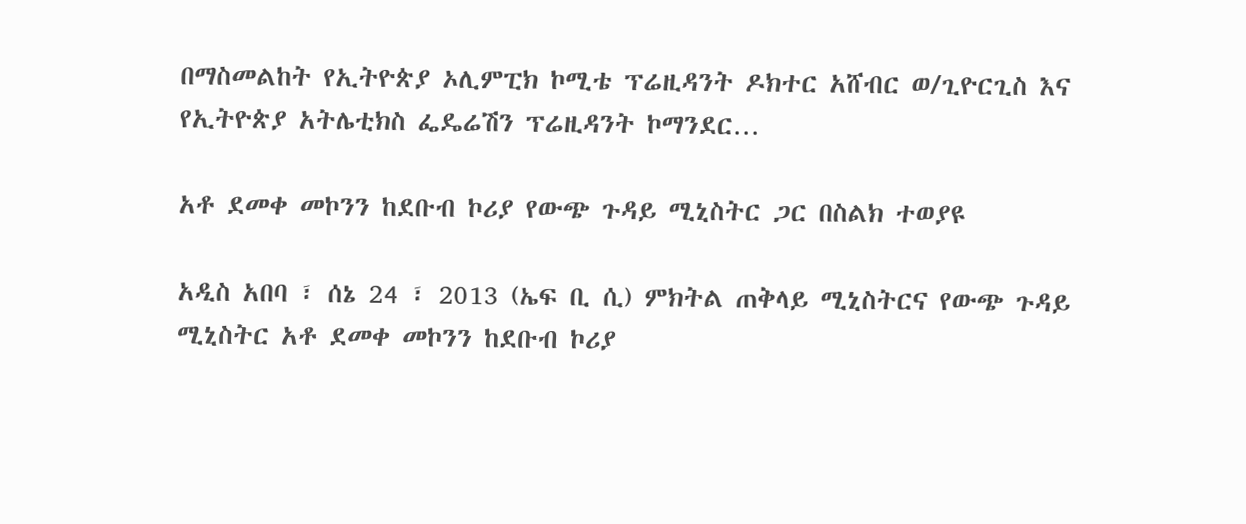በማስመልከት የኢትዮጵያ ኦሊምፒክ ኮሚቴ ፕሬዚዳንት ዶክተር አሸብር ወ/ጊዮርጊስ እና የኢትዮጵያ አትሌቲክስ ፌዴሬሽን ፕሬዚዳንት ኮማንደር…

አቶ ደመቀ መኮንን ከደቡብ ኮሪያ የውጭ ጉዳይ ሚኒስትር ጋር በስልክ ተወያዩ

አዲስ አበባ ፣ ሰኔ 24 ፣ 2013 (ኤፍ ቢ ሲ) ምክትል ጠቅላይ ሚኒስትርና የውጭ ጉዳይ ሚኒስትር አቶ ደመቀ መኮንን ከደቡብ ኮሪያ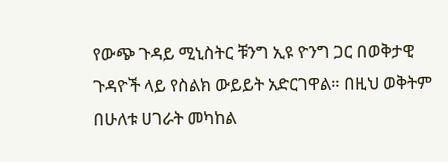የውጭ ጉዳይ ሚኒስትር ቹንግ ኢዩ ዮንግ ጋር በወቅታዊ ጉዳዮች ላይ የስልክ ውይይት አድርገዋል። በዚህ ወቅትም በሁለቱ ሀገራት መካከል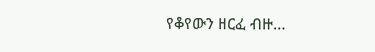የቆየውን ዘርፈ ብዙ…